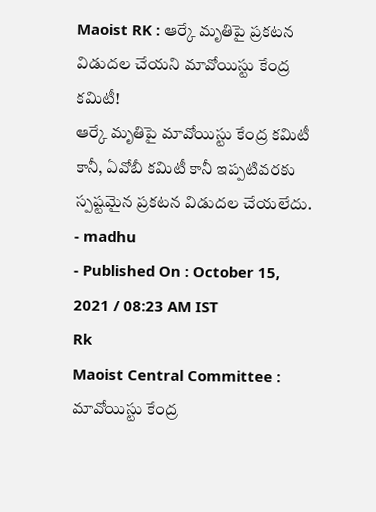Maoist RK : ఆర్కే మృతిపై ప్రకటన విడుదల చేయని మావోయిస్టు కేంద్ర కమిటీ!
ఆర్కే మృతిపై మావోయిస్టు కేంద్ర కమిటీ కానీ, ఏవోబీ కమిటీ కానీ ఇప్పటివరకు స్పష్టమైన ప్రకటన విడుదల చేయలేదు.
- madhu
- Published On : October 15, 2021 / 08:23 AM IST
Rk
Maoist Central Committee : మావోయిస్టు కేంద్ర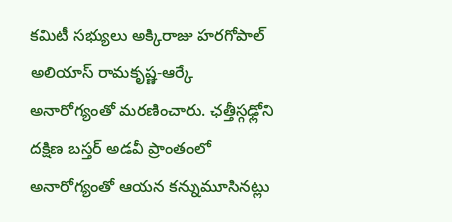కమిటీ సభ్యులు అక్కిరాజు హరగోపాల్ అలియాస్ రామకృష్ణ-ఆర్కే అనారోగ్యంతో మరణించారు. ఛత్తీస్గఢ్లోని దక్షిణ బస్తర్ అడవీ ప్రాంతంలో అనారోగ్యంతో ఆయన కన్నుమూసినట్లు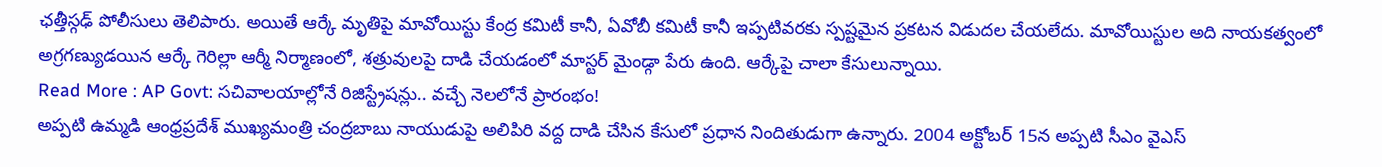ఛత్తీస్గఢ్ పోలీసులు తెలిపారు. అయితే ఆర్కే మృతిపై మావోయిస్టు కేంద్ర కమిటీ కానీ, ఏవోబీ కమిటీ కానీ ఇప్పటివరకు స్పష్టమైన ప్రకటన విడుదల చేయలేదు. మావోయిస్టుల అది నాయకత్వంలో అగ్రగణ్యుడయిన ఆర్కే గెరిల్లా ఆర్మీ నిర్మాణంలో, శత్రువులపై దాడి చేయడంలో మాస్టర్ మైండ్గా పేరు ఉంది. ఆర్కేపై చాలా కేసులున్నాయి.
Read More : AP Govt: సచివాలయాల్లోనే రిజిస్ట్రేషన్లు.. వచ్చే నెలలోనే ప్రారంభం!
అప్పటి ఉమ్మడి ఆంధ్రప్రదేశ్ ముఖ్యమంత్రి చంద్రబాబు నాయుడుపై అలిపిరి వద్ద దాడి చేసిన కేసులో ప్రధాన నిందితుడుగా ఉన్నారు. 2004 అక్టోబర్ 15న అప్పటి సీఎం వైఎస్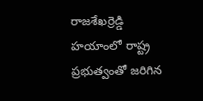రాజశేఖర్రెడ్డి హయాంలో రాష్ట్ర ప్రభుత్వంతో జరిగిన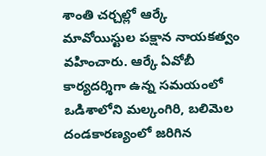శాంతి చర్చల్లో ఆర్కే మావోయిస్టుల పక్షాన నాయకత్వం వహించారు. ఆర్కే ఏవోబీ కార్యదర్శిగా ఉన్న సమయంలో ఒడిశాలోని మల్కంగిరి, బలిమెల దండకారణ్యంలో జరిగిన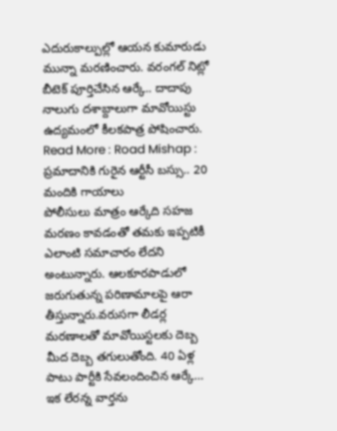ఎదురుకాల్పుల్లో ఆయన కుమారుడు మున్నా మరణించారు. వరంగల్ నిట్లో బీటెక్ పూర్తిచేసిన ఆర్కే.. దాదాపు నాలుగు దశాబ్దాలుగా మావోయిస్టు ఉద్యమంలో కీలకపాత్ర పోషించారు.
Read More : Road Mishap : ప్రమాదానికి గురైన ఆర్టీసీ బస్సు.. 20 మందికి గాయాలు
పోలీసులు మాత్రం ఆర్కేది సహజ మరణం కావడంతో తమకు ఇప్పటికీ ఎలాంటి సమాచారం లేదని అంటున్నారు. ఆలకూరపాడులో జరుగుతున్న పరిణామాలపై ఆరా తీస్తున్నారు.వరుసగా లీడర్ల మరణాలతో మావోయిస్టలకు దెబ్బ మీద దెబ్బ తగులుతోంది. 40 ఏళ్ల పాటు పార్టీకి సేవలందించిన ఆర్కే… ఇక లేరన్న వార్తను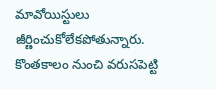మావోయిస్టులు జీర్ణించుకోలేకపోతున్నారు. కొంతకాలం నుంచి వరుసపెట్టి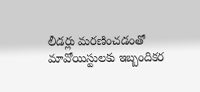లీడర్లు మరణించడంతో మావోయిస్టులకు ఇబ్బందికర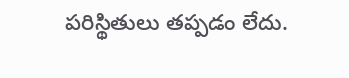పరిస్థితులు తప్పడం లేదు.